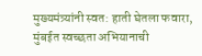मुख्यमंत्र्यांनी स्वत: हाती घेतला फवारा, मुंबईत स्वच्छता अभियानाची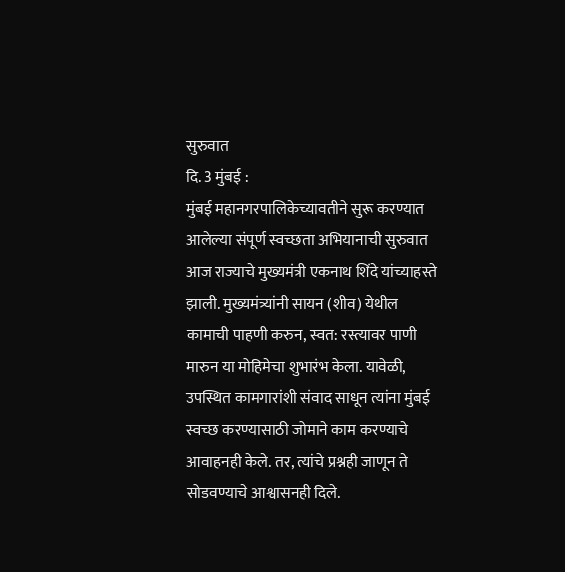सुरुवात
दि. 3 मुंबई :
मुंबई महानगरपालिकेच्यावतीने सुरू करण्यात आलेल्या संपूर्ण स्वच्छता अभियानाची सुरुवात आज राज्याचे मुख्यमंत्री एकनाथ शिंदे यांच्याहस्ते झाली. मुख्यमंत्र्यांनी सायन (शीव) येथील कामाची पाहणी करुन, स्वत: रस्त्यावर पाणी मारुन या मोहिमेचा शुभारंभ केला. यावेळी, उपस्थित कामगारांशी संवाद साधून त्यांना मुंबई स्वच्छ करण्यासाठी जोमाने काम करण्याचे आवाहनही केले. तर, त्यांचे प्रश्नही जाणून ते सोडवण्याचे आश्वासनही दिले.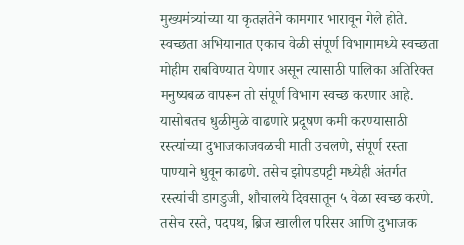मुख्यमंत्र्यांच्या या कृतज्ञतेने कामगार भारावून गेले होते.
स्वच्छता अभियानात एकाच वेळी संपूर्ण विभागामध्ये स्वच्छता मोहीम राबविण्यात येणार असून त्यासाठी पालिका अतिरिक्त मनुष्यबळ वापरून तो संपूर्ण विभाग स्वच्छ करणार आहे. यासोबतच धुळीमुळे वाढणारे प्रदूषण कमी करण्यासाठी रस्त्यांच्या दुभाजकाजवळची माती उचलणे, संपूर्ण रस्ता पाण्याने धुवून काढणे. तसेच झोपडपट्टी मध्येही अंतर्गत रस्त्यांची डागडुजी, शौचालये दिवसातून ५ वेळा स्वच्छ करणे. तसेच रस्ते, पदपथ, ब्रिज खालील परिसर आणि दुभाजक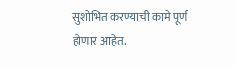सुशोभित करण्याची कामे पूर्ण होणार आहेत.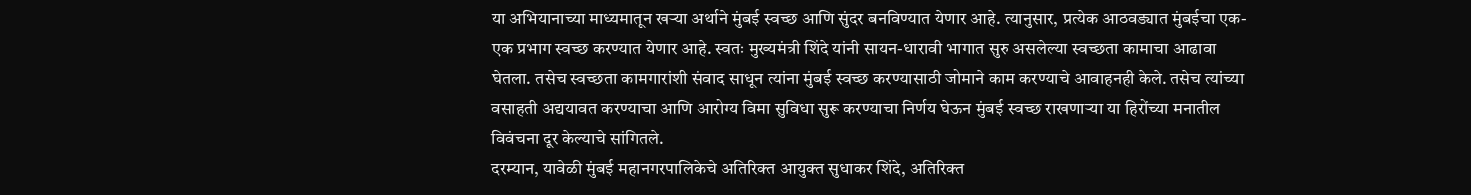या अभियानाच्या माध्यमातून खऱ्या अर्थाने मुंबई स्वच्छ आणि सुंदर बनविण्यात येणार आहे. त्यानुसार, प्रत्येक आठवड्यात मुंबईचा एक-एक प्रभाग स्वच्छ करण्यात येणार आहे. स्वतः मुख्यमंत्री शिंदे यांनी सायन-धारावी भागात सुरु असलेल्या स्वच्छता कामाचा आढावा घेतला. तसेच स्वच्छता कामगारांशी संवाद साधून त्यांना मुंबई स्वच्छ करण्यासाठी जोमाने काम करण्याचे आवाहनही केले. तसेच त्यांच्या वसाहती अद्ययावत करण्याचा आणि आरोग्य विमा सुविधा सुरू करण्याचा निर्णय घेऊन मुंबई स्वच्छ राखणाऱ्या या हिरोंच्या मनातील विवंचना दूर केल्याचे सांगितले.
दरम्यान, यावेळी मुंबई महानगरपालिकेचे अतिरिक्त आयुक्त सुधाकर शिंदे, अतिरिक्त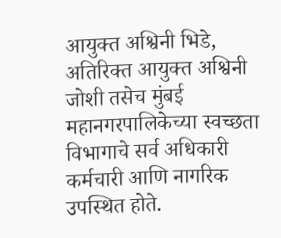आयुक्त अश्विनी भिडे, अतिरिक्त आयुक्त अश्विनी जोशी तसेच मुंबई महानगरपालिकेच्या स्वच्छता विभागाचे सर्व अधिकारी कर्मचारी आणि नागरिक उपस्थित होते.